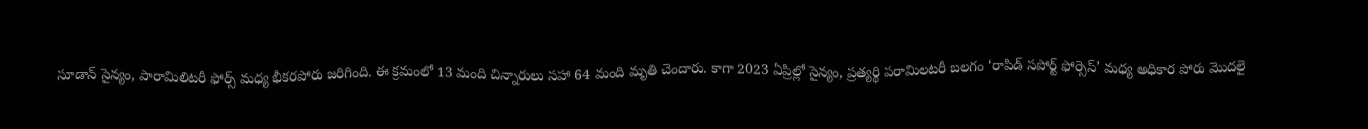సూడాన్ సైన్యం, పారామిలిటరీ ఫోర్స్ మధ్య భీకరపోరు జరిగింది. ఈ క్రమంలో 13 మంది చిన్నారులు సహా 64 మంది మృతి చెందారు. కాగా 2023 ఏప్రిల్లో సైన్యం, ప్రత్యర్థి పరామిలటరీ బలగం ‘రాపిడ్ సపోర్ట్ ఫోర్సెస్’ మధ్య అధికార పోరు మొదలై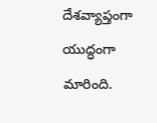దేశవ్యాప్తంగా యుద్ధంగా మారింది.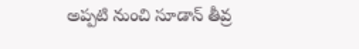అప్పటి నుంచి సూడాన్ తీవ్ర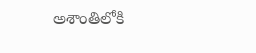అశాంతిలోకి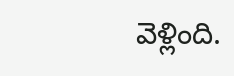వెళ్లింది.